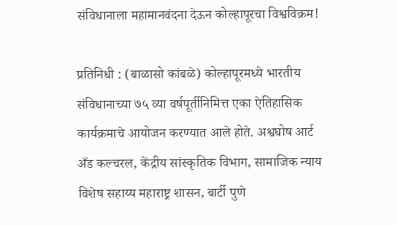संविधानाला महामानवंदना देऊन कोल्हापूरचा विश्वविक्रम!

प्रतिनिधी : (बाळासो कांबळे) कोल्हापूरमध्ये भारतीय संविधानाच्या ७५ व्या वर्षपूर्तीनिमित्त एका ऐतिहासिक कार्यक्रमाचे आयोजन करण्यात आले होते. अश्वघोष आर्ट अँड कल्चरल, केंद्रीय सांस्कृतिक विभाग, सामाजिक न्याय विशेष सहाय्य महाराष्ट्र शासन, बार्टी पुणे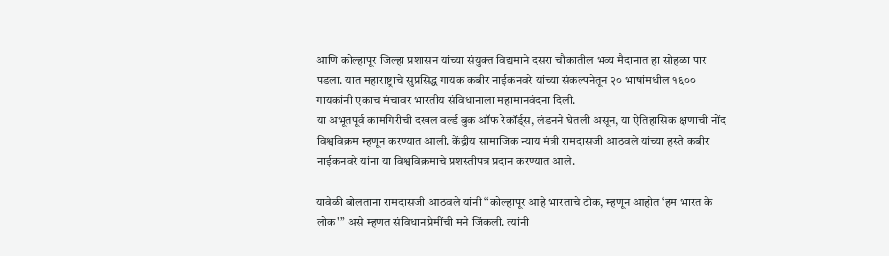आणि कोल्हापूर जिल्हा प्रशासन यांच्या संयुक्त विद्यमाने दसरा चौकातील भव्य मैदानात हा सोहळा पार पडला. यात महाराष्ट्राचे सुप्रसिद्ध गायक कबीर नाईकनवरे यांच्या संकल्पनेतून २० भाषांमधील १६०० गायकांनी एकाच मंचावर भारतीय संविधानाला महामानवंदना दिली.
या अभूतपूर्व कामगिरीची दखल वर्ल्ड बुक ऑफ रेकॉर्ड्स, लंडनने घेतली असून, या ऐतिहासिक क्षणाची नोंद विश्वविक्रम म्हणून करण्यात आली. केंद्रीय सामाजिक न्याय मंत्री रामदासजी आठवले यांच्या हस्ते कबीर नाईकनवरे यांना या विश्वविक्रमाचे प्रशस्तीपत्र प्रदान करण्यात आले.

यावेळी बोलताना रामदासजी आठवले यांनी “कोल्हापूर आहे भारताचे टोक, म्हणून आहोत ‘हम भारत के लोक'” असे म्हणत संविधानप्रेमींची मने जिंकली. त्यांनी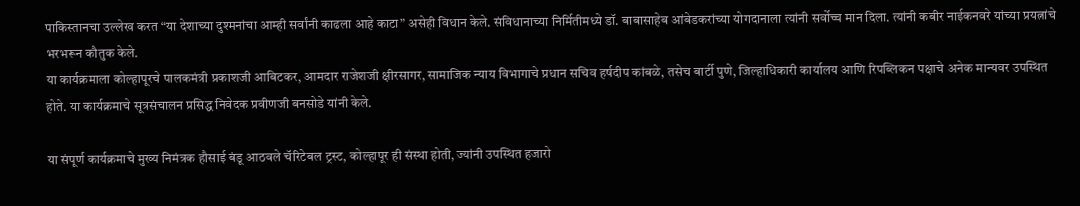पाकिस्तानचा उल्लेख करत “या देशाच्या दुश्मनांचा आम्ही सर्वांनी काढला आहे काटा” असेही विधान केले. संविधानाच्या निर्मितीमध्ये डॉ. बाबासाहेब आंबेडकरांच्या योगदानाला त्यांनी सर्वोच्च मान दिला. त्यांनी कबीर नाईकनवरे यांच्या प्रयत्नांचे भरभरून कौतुक केले.
या कार्यक्रमाला कोल्हापूरचे पालकमंत्री प्रकाशजी आबिटकर, आमदार राजेशजी क्षीरसागर, सामाजिक न्याय विभागाचे प्रधान सचिव हर्षदीप कांबळे, तसेच बार्टी पुणे, जिल्हाधिकारी कार्यालय आणि रिपब्लिकन पक्षाचे अनेक मान्यवर उपस्थित होते. या कार्यक्रमाचे सूत्रसंचालन प्रसिद्ध निवेदक प्रवीणजी बनसोडे यांनी केले.

या संपूर्ण कार्यक्रमाचे मुख्य निमंत्रक हौसाई बंडू आठवले चॅरिटेबल ट्रस्ट, कोल्हापूर ही संस्था होती, ज्यांनी उपस्थित हजारो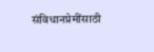संविधानप्रेमींसाठी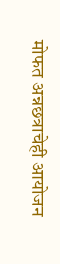मोफत अन्नछत्राचेही आयोजन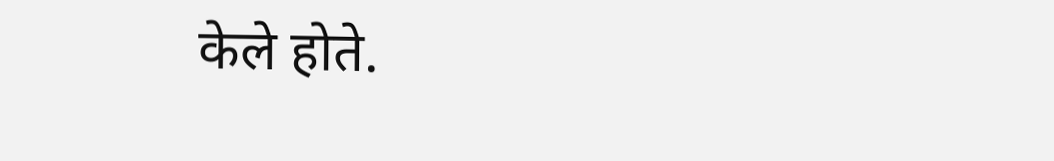केले होते.